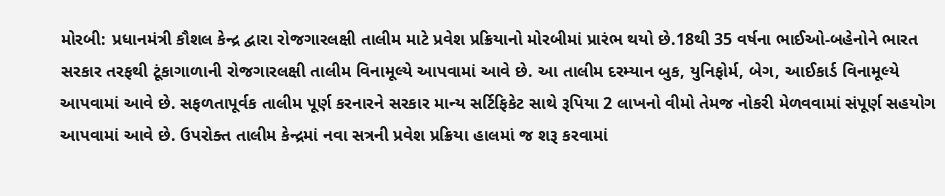મોરબી: પ્રધાનમંત્રી કૌશલ કેન્દ્ર દ્વારા રોજગારલક્ષી તાલીમ માટે પ્રવેશ પ્રક્રિયાનો મોરબીમાં પ્રારંભ થયો છે.18થી 35 વર્ષના ભાઈઓ-બહેનોને ભારત સરકાર તરફથી ટૂંકાગાળાની રોજગારલક્ષી તાલીમ વિનામૂલ્યે આપવામાં આવે છે. આ તાલીમ દરમ્યાન બુક, યુનિફોર્મ, બેગ, આઈકાર્ડ વિનામૂલ્યે આપવામાં આવે છે. સફળતાપૂર્વક તાલીમ પૂર્ણ કરનારને સરકાર માન્ય સર્ટિફિકેટ સાથે રૂપિયા 2 લાખનો વીમો તેમજ નોકરી મેળવવામાં સંપૂર્ણ સહયોગ આપવામાં આવે છે. ઉપરોક્ત તાલીમ કેન્દ્રમાં નવા સત્રની પ્રવેશ પ્રક્રિયા હાલમાં જ શરૂ કરવામાં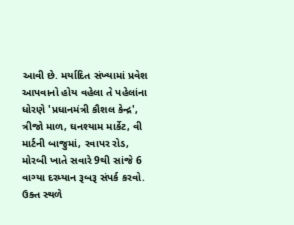આવી છે. મર્યાદિત સંખ્યામાં પ્રવેશ આપવાનો હોય વહેલા તે પહેલાંના ધોરણે 'પ્રધાનમંત્રી કૌશલ કેન્દ્ર', ત્રીજો માળ, ઘનશ્યામ માર્કેટ, વી માર્ટની બાજુમાં, રવાપર રોડ, મોરબી ખાતે સવારે 9થી સાંજે 6 વાગ્યા દરમ્યાન રૂબરૂ સંપર્ક કરવો. ઉક્ત સ્થળે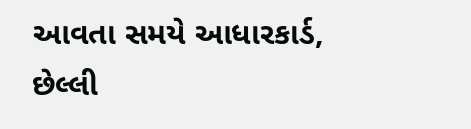આવતા સમયે આધારકાર્ડ, છેલ્લી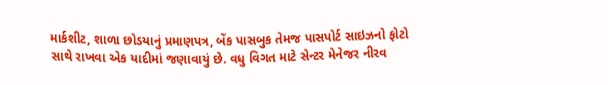માર્કશીટ, શાળા છોડયાનું પ્રમાણપત્ર, બેંક પાસબુક તેમજ પાસપોર્ટ સાઇઝનો ફોટો સાથે રાખવા એક યાદીમાં જણાવાયું છે. વધુ વિગત માટે સેન્ટર મેનેજર નીરવ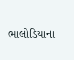ભાલોડિયાના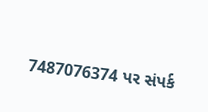7487076374 પર સંપર્ક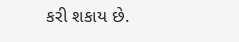કરી શકાય છે.